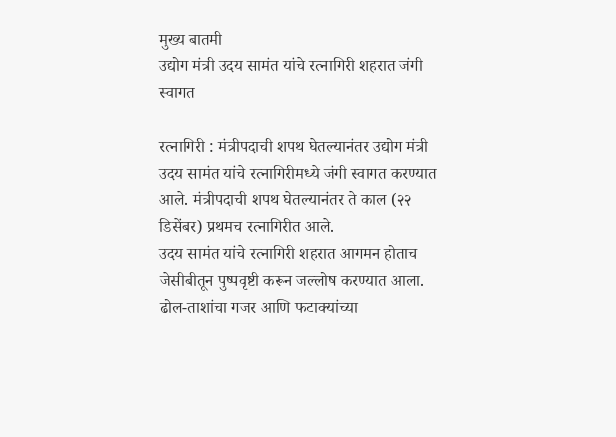मुख्य बातमी
उद्योग मंत्री उदय सामंत यांचे रत्नागिरी शहरात जंगी स्वागत

रत्नागिरी : मंत्रीपदाची शपथ घेतल्यानंतर उद्योग मंत्री उदय सामंत यांचे रत्नागिरीमध्ये जंगी स्वागत करण्यात आले. मंत्रीपदाची शपथ घेतल्यानंतर ते काल (२२ डिसेंबर) प्रथमच रत्नागिरीत आले.
उदय सामंत यांचे रत्नागिरी शहरात आगमन होताच जेसीबीतून पुष्पवृष्टी करून जल्लोष करण्यात आला. ढोल-ताशांचा गजर आणि फटाक्यांच्या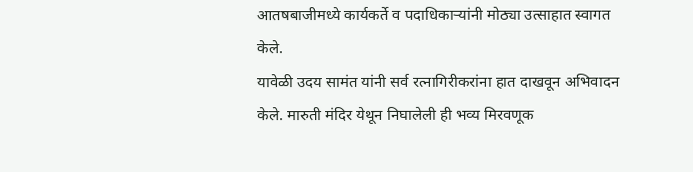आतषबाजीमध्ये कार्यकर्ते व पदाधिकाऱ्यांनी मोठ्या उत्साहात स्वागत केले.
यावेळी उदय सामंत यांनी सर्व रत्नागिरीकरांना हात दाखवून अभिवादन केले. मारुती मंदिर येथून निघालेली ही भव्य मिरवणूक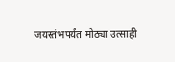जयस्तंभपर्यंत मोठ्या उत्साही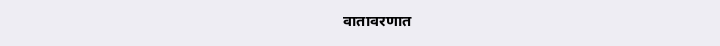वातावरणात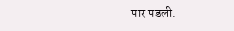पार पडली.